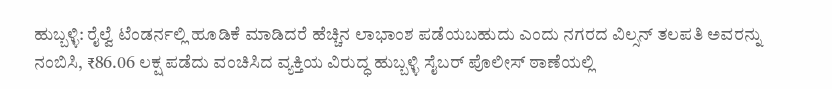ಹುಬ್ಬಳ್ಳಿ: ರೈಲ್ವೆ ಟೆಂಡರ್ನಲ್ಲಿ ಹೂಡಿಕೆ ಮಾಡಿದರೆ ಹೆಚ್ಚಿನ ಲಾಭಾಂಶ ಪಡೆಯಬಹುದು ಎಂದು ನಗರದ ವಿಲ್ಸನ್ ತಲಪತಿ ಅವರನ್ನು ನಂಬಿಸಿ, ₹86.06 ಲಕ್ಷ ಪಡೆದು ವಂಚಿಸಿದ ವ್ಯಕ್ತಿಯ ವಿರುದ್ಧ ಹುಬ್ಬಳ್ಳಿ ಸೈಬರ್ ಪೊಲೀಸ್ ಠಾಣೆಯಲ್ಲಿ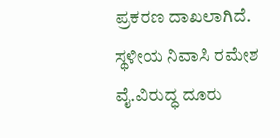ಪ್ರಕರಣ ದಾಖಲಾಗಿದೆ. ಸ್ಥಳೀಯ ನಿವಾಸಿ ರಮೇಶ ವೈ.ವಿರುದ್ಧ ದೂರು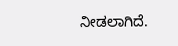ನೀಡಲಾಗಿದೆ.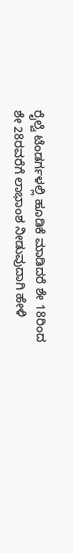ರೈಲ್ವೆ ಟೆಂಡರ್ಗಳಲ್ಲಿ ಹೂಡಿಕೆ ಮಾಡಿದರೆ ಶೇ 18ರಿಂದ ಶೇ 28ರವರೆಗೆ ಲಾಭಾಂಶ ನೀಡುವುದಾಗಿ ಹೇಳಿ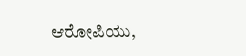ಆರೋಪಿಯು,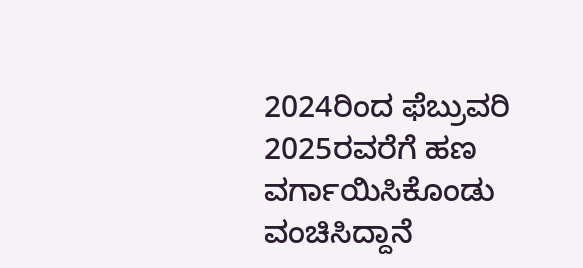2024ರಿಂದ ಫೆಬ್ರುವರಿ 2025ರವರೆಗೆ ಹಣ ವರ್ಗಾಯಿಸಿಕೊಂಡು ವಂಚಿಸಿದ್ದಾನೆ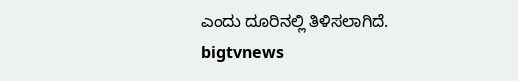ಎಂದು ದೂರಿನಲ್ಲಿ ತಿಳಿಸಲಾಗಿದೆ.
bigtvnews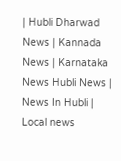| Hubli Dharwad News | Kannada News | Karnataka News Hubli News | News In Hubli | Local news